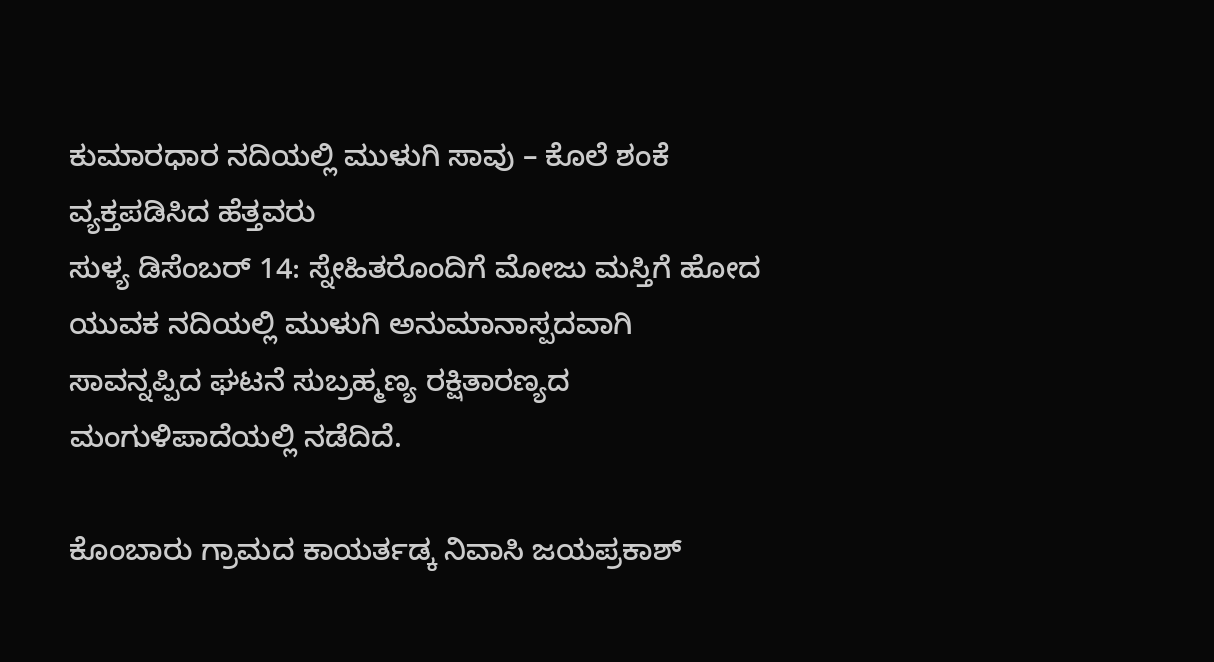ಕುಮಾರಧಾರ ನದಿಯಲ್ಲಿ ಮುಳುಗಿ ಸಾವು – ಕೊಲೆ ಶಂಕೆ ವ್ಯಕ್ತಪಡಿಸಿದ ಹೆತ್ತವರು
ಸುಳ್ಯ ಡಿಸೆಂಬರ್ 14: ಸ್ನೇಹಿತರೊಂದಿಗೆ ಮೋಜು ಮಸ್ತಿಗೆ ಹೋದ ಯುವಕ ನದಿಯಲ್ಲಿ ಮುಳುಗಿ ಅನುಮಾನಾಸ್ಪದವಾಗಿ ಸಾವನ್ನಪ್ಪಿದ ಘಟನೆ ಸುಬ್ರಹ್ಮಣ್ಯ ರಕ್ಷಿತಾರಣ್ಯದ ಮಂಗುಳಿಪಾದೆಯಲ್ಲಿ ನಡೆದಿದೆ.

ಕೊಂಬಾರು ಗ್ರಾಮದ ಕಾಯರ್ತಡ್ಕ ನಿವಾಸಿ ಜಯಪ್ರಕಾಶ್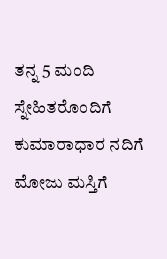ತನ್ನ 5 ಮಂದಿ ಸ್ನೇಹಿತರೊಂದಿಗೆ ಕುಮಾರಾಧಾರ ನದಿಗೆ ಮೋಜು ಮಸ್ತಿಗೆ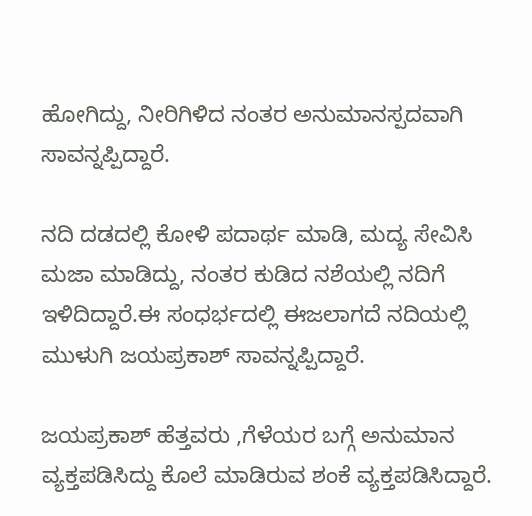ಹೋಗಿದ್ದು, ನೀರಿಗಿಳಿದ ನಂತರ ಅನುಮಾನಸ್ಪದವಾಗಿ ಸಾವನ್ನಪ್ಪಿದ್ದಾರೆ.

ನದಿ ದಡದಲ್ಲಿ ಕೋಳಿ ಪದಾರ್ಥ ಮಾಡಿ, ಮದ್ಯ ಸೇವಿಸಿ ಮಜಾ ಮಾಡಿದ್ದು, ನಂತರ ಕುಡಿದ ನಶೆಯಲ್ಲಿ ನದಿಗೆ ಇಳಿದಿದ್ದಾರೆ.ಈ ಸಂಧರ್ಭದಲ್ಲಿ ಈಜಲಾಗದೆ ನದಿಯಲ್ಲಿ ಮುಳುಗಿ ಜಯಪ್ರಕಾಶ್ ಸಾವನ್ನಪ್ಪಿದ್ದಾರೆ.

ಜಯಪ್ರಕಾಶ್ ಹೆತ್ತವರು ,ಗೆಳೆಯರ ಬಗ್ಗೆ ಅನುಮಾನ ವ್ಯಕ್ತಪಡಿಸಿದ್ದು ಕೊಲೆ ಮಾಡಿರುವ ಶಂಕೆ ವ್ಯಕ್ತಪಡಿಸಿದ್ದಾರೆ.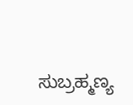ಸುಬ್ರಹ್ಮಣ್ಯ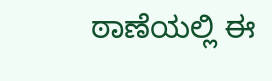ಠಾಣೆಯಲ್ಲಿ ಈ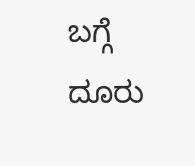ಬಗ್ಗೆ ದೂರು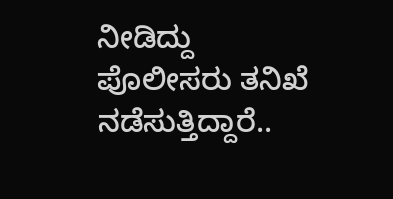ನೀಡಿದ್ದು ಪೊಲೀಸರು ತನಿಖೆ ನಡೆಸುತ್ತಿದ್ದಾರೆ..